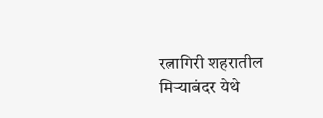रत्नागिरी शहरातील मिर्‍याबंदर येथे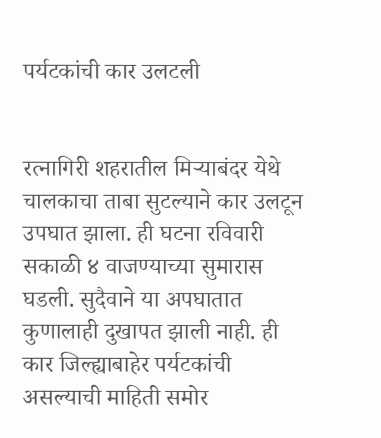पर्यटकांची कार उलटली


रत्नागिरी शहरातील मिर्‍याबंदर येथे चालकाचा ताबा सुटल्याने कार उलटून उपघात झाला. ही घटना रविवारी सकाळी ४ वाजण्याच्या सुमारास घडली. सुदैवाने या अपघातात कुणालाही दुखापत झाली नाही. ही कार जिल्ह्याबाहेर पर्यटकांची असल्याची माहिती समोर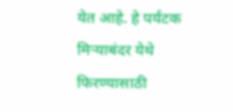येत आहे. हे पर्यटक मिर्‍याबंदर येथे फिरण्यासाठी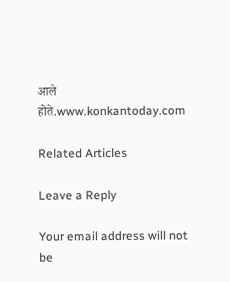आले होते.www.konkantoday.com

Related Articles

Leave a Reply

Your email address will not be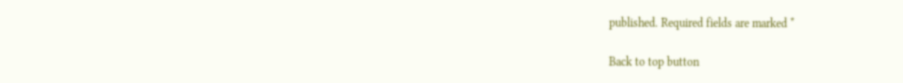published. Required fields are marked *

Back to top button